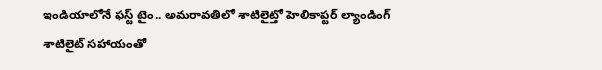ఇండియాలోనే ఫస్ట్ టైం.. అమరావతిలో శాటిలైట్తో హెలికాప్టర్ ల్యాండింగ్
శాటిలైట్ సహాయంతో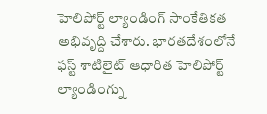హెలిపోర్ట్ ల్యాండింగ్ సాంకేతికత అభివృద్ది చేశారు. భారతదేశంలోనే ఫస్ట్ శాటిలైట్ ఆధారిత హెలిపోర్ట్ ల్యాండింగ్ను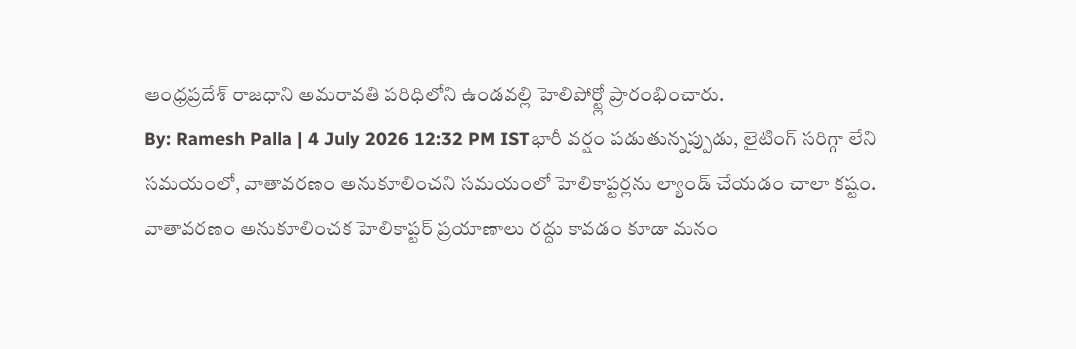ఆంధ్రప్రదేశ్ రాజధాని అమరావతి పరిధిలోని ఉండవల్లి హెలిపోర్ట్లో ప్రారంభించారు.
By: Ramesh Palla | 4 July 2026 12:32 PM ISTభారీ వర్షం పడుతున్నప్పుడు, లైటింగ్ సరిగ్గా లేని సమయంలో, వాతావరణం అనుకూలించని సమయంలో హెలికాప్టర్లను ల్యాండ్ చేయడం చాలా కష్టం. వాతావరణం అనుకూలించక హెలికాప్టర్ ప్రయాణాలు రద్దు కావడం కూడా మనం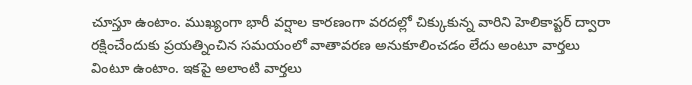చూస్తూ ఉంటాం. ముఖ్యంగా భారీ వర్షాల కారణంగా వరదల్లో చిక్కుకున్న వారిని హెలికాప్టర్ ద్వారా రక్షించేందుకు ప్రయత్నించిన సమయంలో వాతావరణ అనుకూలించడం లేదు అంటూ వార్తలు వింటూ ఉంటాం. ఇకపై అలాంటి వార్తలు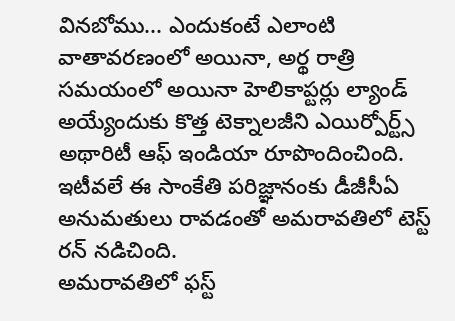వినబోము... ఎందుకంటే ఎలాంటి వాతావరణంలో అయినా, అర్థ రాత్రి సమయంలో అయినా హెలికాప్టర్లు ల్యాండ్ అయ్యేందుకు కొత్త టెక్నాలజీని ఎయిర్పోర్ట్స్ అథారిటీ ఆఫ్ ఇండియా రూపొందించింది. ఇటీవలే ఈ సాంకేతి పరిజ్ఞానంకు డీజీసీఏ అనుమతులు రావడంతో అమరావతిలో టెస్ట్ రన్ నడిచింది.
అమరావతిలో ఫస్ట్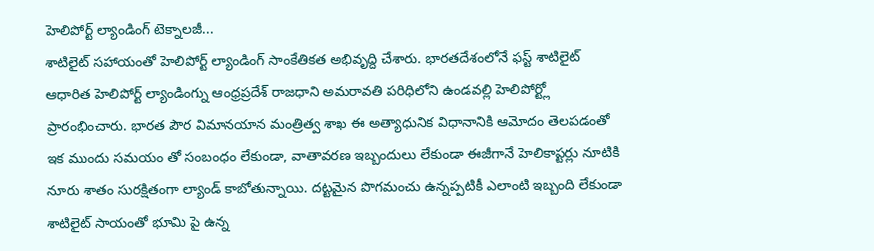హెలిపోర్ట్ ల్యాండింగ్ టెక్నాలజీ...
శాటిలైట్ సహాయంతో హెలిపోర్ట్ ల్యాండింగ్ సాంకేతికత అభివృద్ది చేశారు. భారతదేశంలోనే ఫస్ట్ శాటిలైట్ ఆధారిత హెలిపోర్ట్ ల్యాండింగ్ను ఆంధ్రప్రదేశ్ రాజధాని అమరావతి పరిధిలోని ఉండవల్లి హెలిపోర్ట్లో ప్రారంభించారు. భారత పౌర విమానయాన మంత్రిత్వ శాఖ ఈ అత్యాధునిక విధానానికి ఆమోదం తెలపడంతో ఇక ముందు సమయం తో సంబంధం లేకుండా, వాతావరణ ఇబ్బందులు లేకుండా ఈజీగానే హెలికాప్టర్లు నూటికి నూరు శాతం సురక్షితంగా ల్యాండ్ కాబోతున్నాయి. దట్టమైన పొగమంచు ఉన్నప్పటికీ ఎలాంటి ఇబ్బంది లేకుండా శాటిలైట్ సాయంతో భూమి పై ఉన్న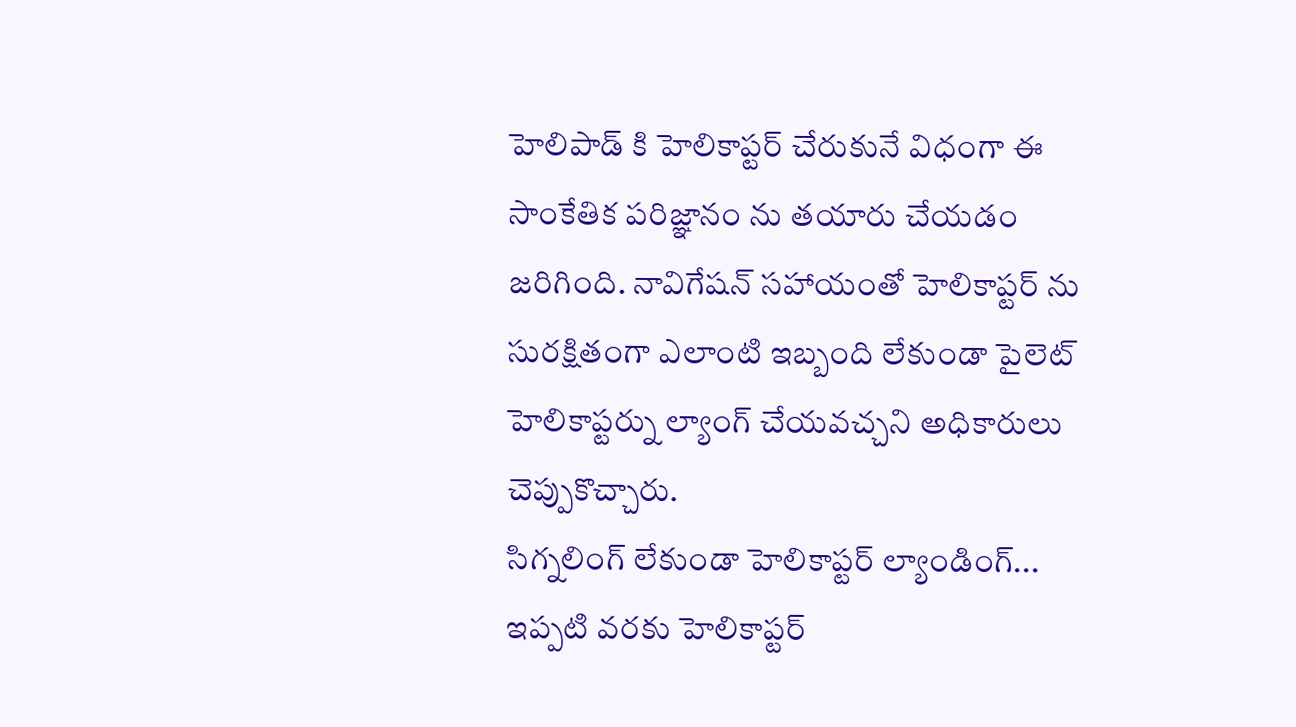హెలిపాడ్ కి హెలికాప్టర్ చేరుకునే విధంగా ఈ సాంకేతిక పరిజ్ఞానం ను తయారు చేయడం జరిగింది. నావిగేషన్ సహాయంతో హెలికాప్టర్ ను సురక్షితంగా ఎలాంటి ఇబ్బంది లేకుండా పైలెట్ హెలికాప్టర్ను ల్యాంగ్ చేయవచ్చని అధికారులు చెప్పుకొచ్చారు.
సిగ్నలింగ్ లేకుండా హెలికాప్టర్ ల్యాండింగ్...
ఇప్పటి వరకు హెలికాప్టర్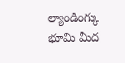ల్యాండింగ్కు భూమి మీద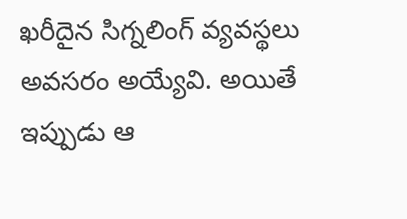ఖరీదైన సిగ్నలింగ్ వ్యవస్థలు అవసరం అయ్యేవి. అయితే ఇప్పుడు ఆ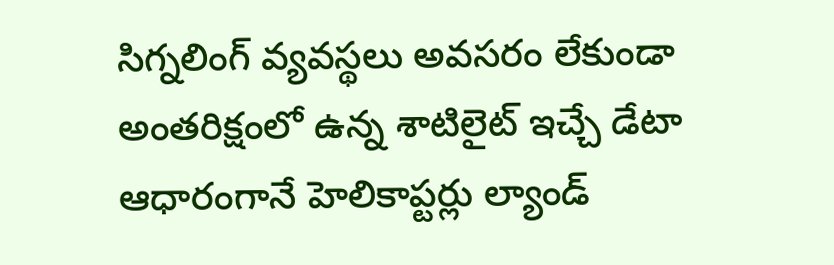సిగ్నలింగ్ వ్యవస్థలు అవసరం లేకుండా అంతరిక్షంలో ఉన్న శాటిలైట్ ఇచ్చే డేటా ఆధారంగానే హెలికాప్టర్లు ల్యాండ్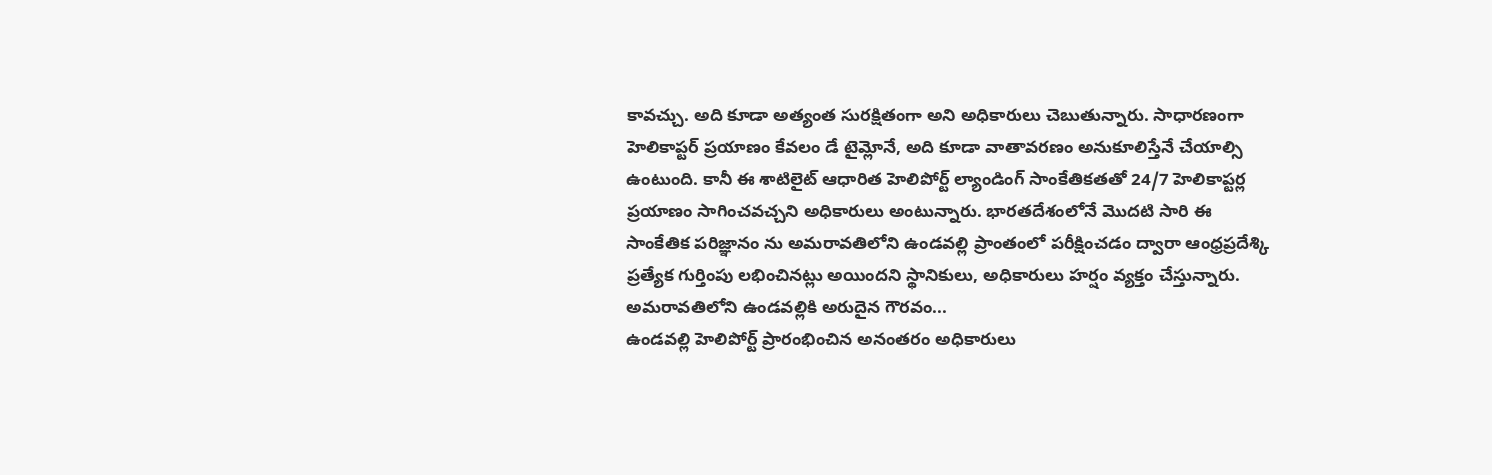కావచ్చు. అది కూడా అత్యంత సురక్షితంగా అని అధికారులు చెబుతున్నారు. సాధారణంగా హెలికాప్టర్ ప్రయాణం కేవలం డే టైమ్లోనే, అది కూడా వాతావరణం అనుకూలిస్తేనే చేయాల్సి ఉంటుంది. కానీ ఈ శాటిలైట్ ఆధారిత హెలిపోర్ట్ ల్యాండింగ్ సాంకేతికతతో 24/7 హెలికాప్టర్ల ప్రయాణం సాగించవచ్చని అధికారులు అంటున్నారు. భారతదేశంలోనే మొదటి సారి ఈ సాంకేతిక పరిజ్ఞానం ను అమరావతిలోని ఉండవల్లి ప్రాంతంలో పరీక్షించడం ద్వారా ఆంధ్రప్రదేశ్కి ప్రత్యేక గుర్తింపు లభించినట్లు అయిందని స్థానికులు, అధికారులు హర్షం వ్యక్తం చేస్తున్నారు.
అమరావతిలోని ఉండవల్లికి అరుదైన గౌరవం...
ఉండవల్లి హెలిపోర్ట్ ప్రారంభించిన అనంతరం అధికారులు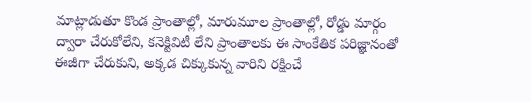మాట్లాడుతూ కొండ ప్రాంతాల్లో, మారుమూల ప్రాంతాల్లో, రోడ్డు మార్గం ద్వారా చేరుకోలేని, కనెక్టివిటీ లేని ప్రాంతాలకు ఈ సాంకేతిక పరిజ్ఞానంతో ఈజీగా చేరుకుని, అక్కడ చిక్కుకున్న వారిని రక్షించే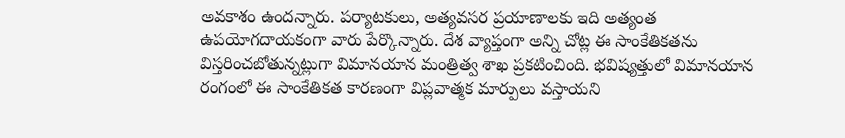అవకాశం ఉందన్నారు. పర్యాటకులు, అత్యవసర ప్రయాణాలకు ఇది అత్యంత ఉపయోగదాయకంగా వారు పేర్కొన్నారు. దేశ వ్యాప్తంగా అన్ని చోట్ల ఈ సాంకేతికతను విస్తరించబోతున్నట్లుగా విమానయాన మంత్రిత్వ శాఖ ప్రకటించింది. భవిష్యత్తులో విమానయాన రంగంలో ఈ సాంకేతికత కారణంగా విప్లవాత్మక మార్పులు వస్తాయని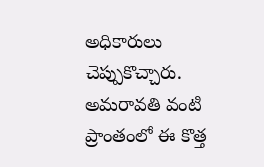అధికారులు చెప్పుకొచ్చారు. అమరావతి వంటి ప్రాంతంలో ఈ కొత్త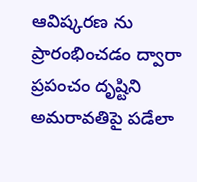ఆవిష్కరణ ను ప్రారంభించడం ద్వారా ప్రపంచం దృష్టిని అమరావతిపై పడేలా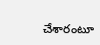చేశారంటూ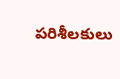పరిశీలకులు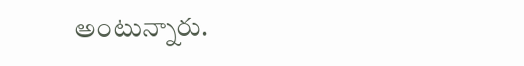అంటున్నారు.